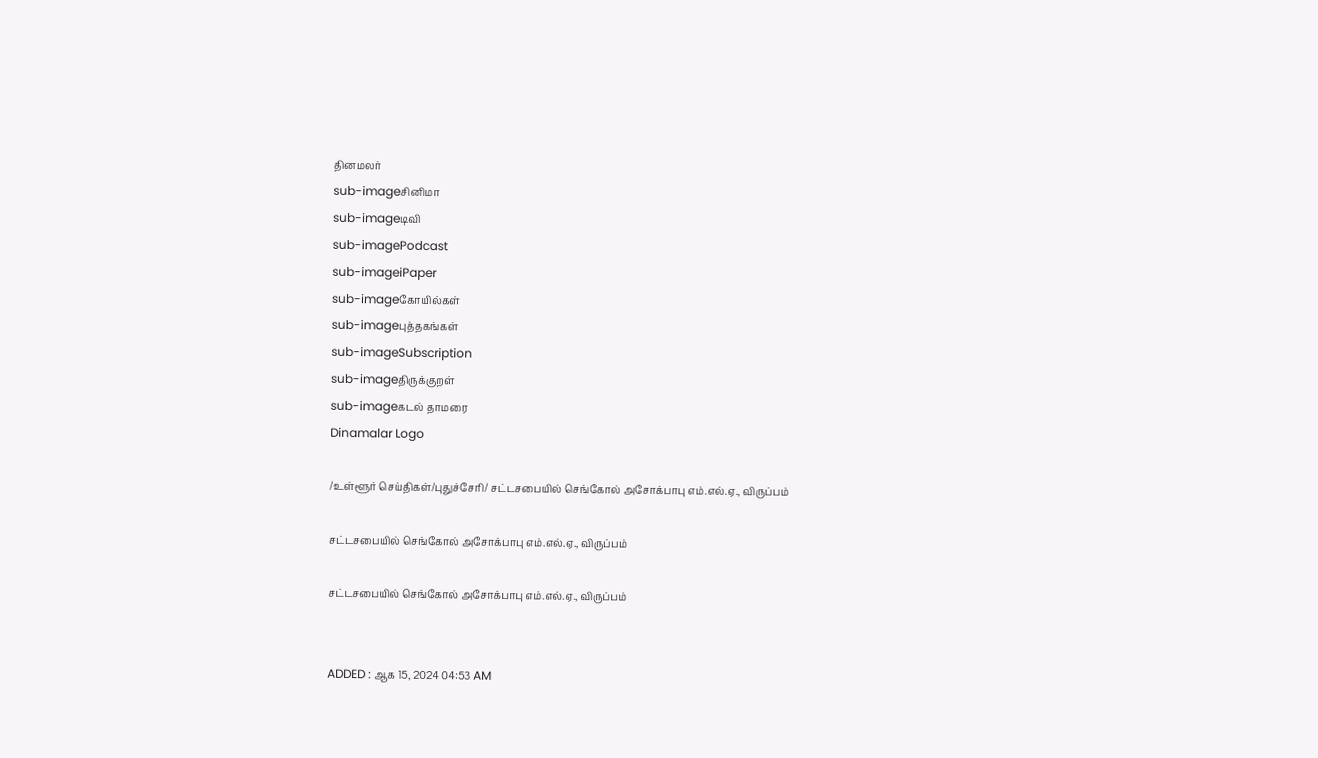தினமலர்
sub-imageசினிமா
sub-imageடிவி
sub-imagePodcast
sub-imageiPaper
sub-imageகோயில்கள்
sub-imageபுத்தகங்கள்
sub-imageSubscription
sub-imageதிருக்குறள்
sub-imageகடல் தாமரை
Dinamalar Logo

/உள்ளூர் செய்திகள்/புதுச்சேரி/ சட்டசபையில் செங்கோல் அசோக்பாபு எம்.எல்.ஏ., விருப்பம்

சட்டசபையில் செங்கோல் அசோக்பாபு எம்.எல்.ஏ., விருப்பம்

சட்டசபையில் செங்கோல் அசோக்பாபு எம்.எல்.ஏ., விருப்பம்


ADDED : ஆக 15, 2024 04:53 AM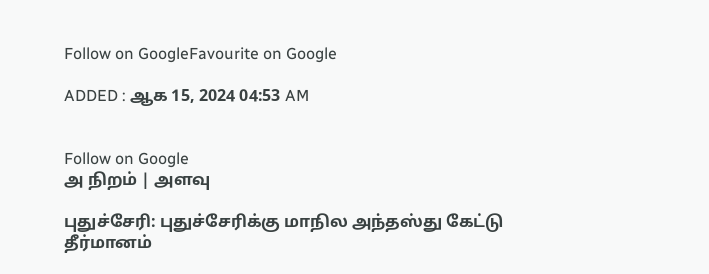Follow on GoogleFavourite on Google

ADDED : ஆக 15, 2024 04:53 AM


Follow on Google
அ நிறம் | அளவு

புதுச்சேரி: புதுச்சேரிக்கு மாநில அந்தஸ்து கேட்டு தீர்மானம்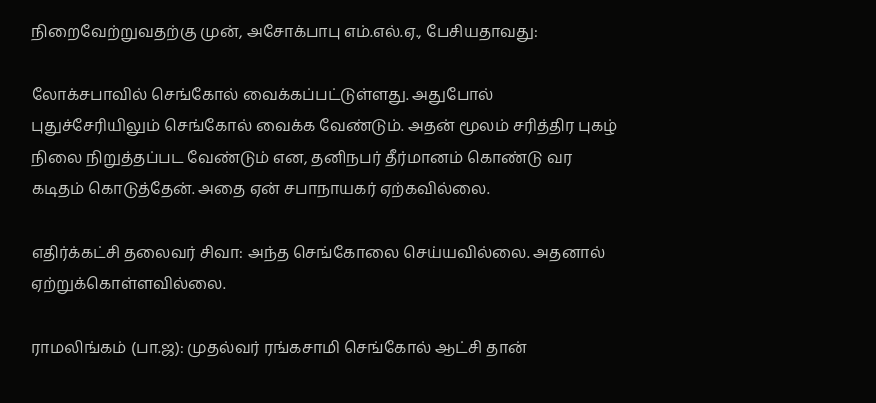நிறைவேற்றுவதற்கு முன், அசோக்பாபு எம்.எல்.ஏ., பேசியதாவது:

லோக்சபாவில் செங்கோல் வைக்கப்பட்டுள்ளது. அதுபோல் புதுச்சேரியிலும் செங்கோல் வைக்க வேண்டும். அதன் மூலம் சரித்திர புகழ் நிலை நிறுத்தப்பட வேண்டும் என, தனிநபர் தீர்மானம் கொண்டு வர கடிதம் கொடுத்தேன். அதை ஏன் சபாநாயகர் ஏற்கவில்லை.

எதிர்க்கட்சி தலைவர் சிவா: அந்த செங்கோலை செய்யவில்லை. அதனால் ஏற்றுக்கொள்ளவில்லை.

ராமலிங்கம் (பா.ஜ): முதல்வர் ரங்கசாமி செங்கோல் ஆட்சி தான்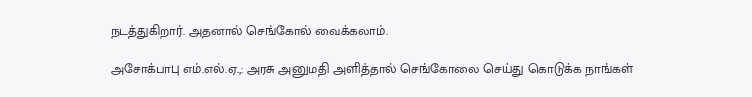நடத்துகிறார். அதனால் செங்கோல் வைக்கலாம்.

அசோக்பாபு எம்.எல்.ஏ.,: அரசு அனுமதி அளித்தால் செங்கோலை செய்து கொடுக்க நாங்கள்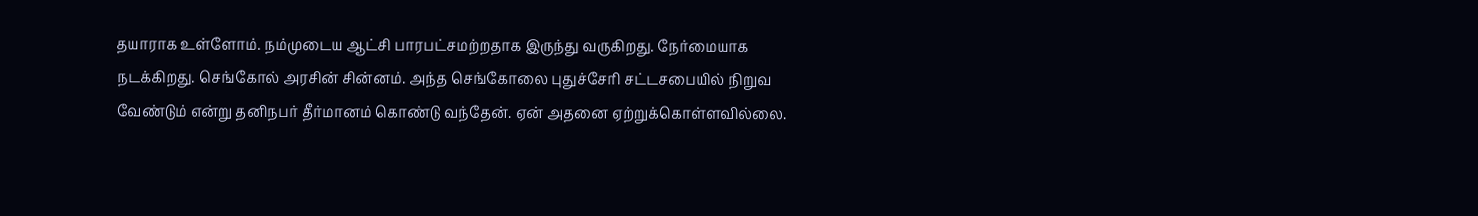தயாராக உள்ளோம். நம்முடைய ஆட்சி பாரபட்சமற்றதாக இருந்து வருகிறது. நேர்மையாக நடக்கிறது. செங்கோல் அரசின் சின்னம். அந்த செங்கோலை புதுச்சேரி சட்டசபையில் நிறுவ வேண்டும் என்று தனிநபர் தீர்மானம் கொண்டு வந்தேன். ஏன் அதனை ஏற்றுக்கொள்ளவில்லை.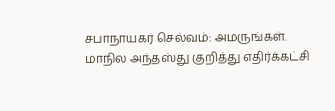சபாநாயகர் செல்வம்: அமருங்கள். மாநில அந்தஸ்து குறித்து எதிர்க்கட்சி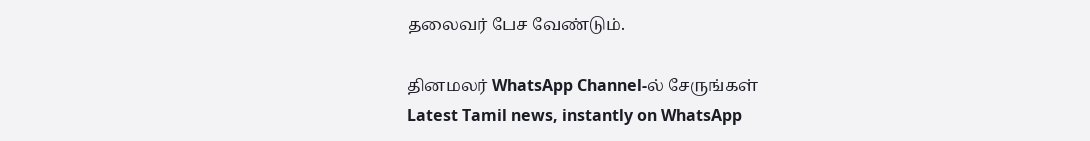தலைவர் பேச வேண்டும்.

தினமலர் WhatsApp Channel-ல் சேருங்கள்
Latest Tamil news, instantly on WhatsApp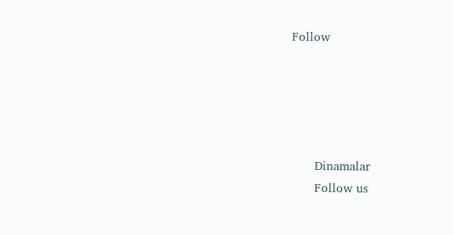Follow





      Dinamalar
      Follow us